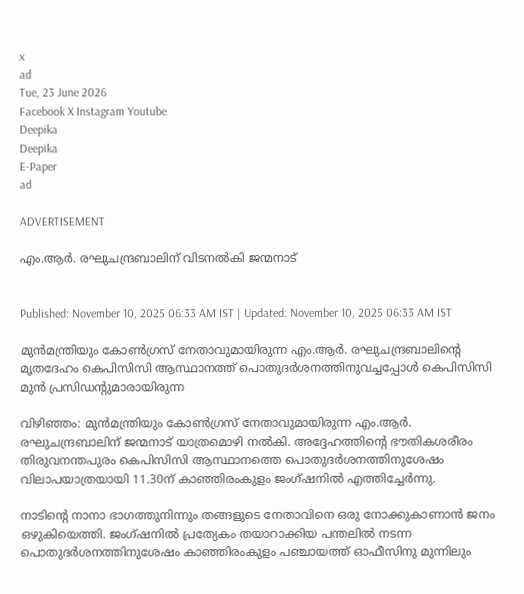x
ad
Tue, 23 June 2026
Facebook X Instagram Youtube
Deepika
Deepika
E-Paper
ad

ADVERTISEMENT

എം.ആർ. രഘുചന്ദ്രബാലിന് വിടനൽകി ജന്മനാട്


Published: November 10, 2025 06:33 AM IST | Updated: November 10, 2025 06:33 AM IST

മുൻമന്ത്രിയും കോൺഗ്രസ് നേതാവുമായിരുന്ന എം.ആർ. രഘുചന്ദ്രബാലിന്‍റെ മൃതദേഹം കെപിസിസി ആസ്ഥാനത്ത് പൊതുദർശനത്തിനുവച്ചപ്പോൾ കെപിസിസി മുൻ പ്രസിഡന്‍റുമാരായിരുന്ന

വിഴിഞ്ഞം: മുൻമന്ത്രിയും കോൺഗ്രസ് നേതാവുമായിരുന്ന എം.ആർ. രഘുചന്ദ്രബാലിന് ജന്മനാട് യാത്രമൊഴി നൽകി. അദ്ദേഹത്തിന്‍റെ ഭൗതികശരീരം തിരുവനന്തപുരം കെപിസിസി ആസ്ഥാനത്തെ പൊതുദർശനത്തിനുശേഷം വിലാപയാത്രയായി 11.30ന് കാഞ്ഞിരംകുളം ജംഗ്ഷനിൽ എത്തിച്ചേർന്നു.

നാടിന്‍റെ നാനാ ഭാഗത്തുനിന്നും തങ്ങളുടെ നേതാവിനെ ഒരു നോക്കുകാണാൻ ജനം ഒഴുകിയെത്തി. ജംഗ്ഷനിൽ പ്രത്യേകം തയാറാക്കിയ പന്തലിൽ നടന്ന പൊതുദർശനത്തിനുശേഷം കാഞ്ഞിരംകുളം പഞ്ചായത്ത് ഓഫീസിനു മുന്നിലും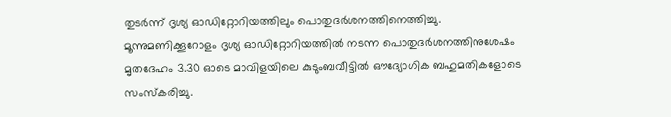തുടർന്ന് ദൃശ്യ ഓഡിറ്റോറിയത്തിലും പൊതുദർശനത്തിനെത്തിച്ചു. മൂന്നുമണിക്കൂറോളം ദൃശ്യ ഓഡിറ്റോറിയത്തിൽ നടന്ന പൊതുദർശനത്തിനുശേഷം മൃതദേഹം 3.30 ഓടെ മാവിളയിലെ കുടുംബവീട്ടിൽ ഔദ്യോഗിക ബഹുമതികളോടെ സംസ്കരിച്ചു.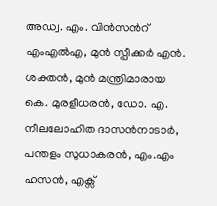അഡ്വ. എം. വിൻസന്‍റ് എംഎൽഎ, മുൻ സ്പീക്കർ എൻ. ശക്തൻ, മുൻ മന്ത്രിമാരായ കെ. മുരളീധരൻ, ഡോ. എ. നീലലോഹിത ദാസൻനാടാർ, പന്തളം സുധാകരൻ, എം.എം ഹസൻ, എക്സ്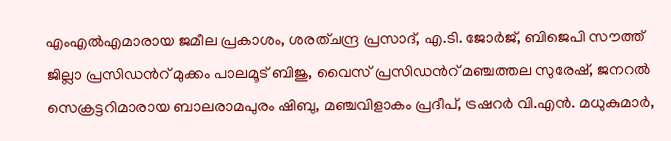എംഎൽഎമാരായ ജമീല പ്രകാശം, ശരത്ചന്ദ്ര പ്രസാദ്, എ.ടി. ജോർജ്, ബിജെപി സൗത്ത് ജില്ലാ പ്രസിഡന്‍റ് മുക്കം പാലമൂട് ബിജു, വൈസ് പ്രസിഡന്‍റ് മഞ്ചത്തല സുരേഷ്, ജനറൽ സെക്രട്ടറിമാരായ ബാലരാമപുരം ഷിബു, മഞ്ചവിളാകം പ്രദീപ്, ട്രഷറർ വി.എൻ. മധുകുമാർ,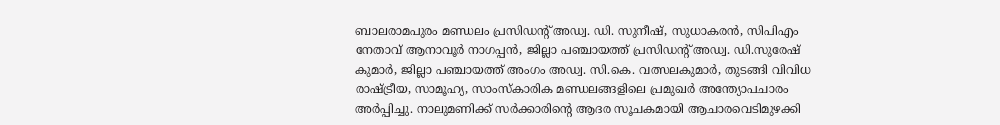ബാലരാമപുരം മണ്ഡലം പ്രസിഡന്‍റ് അഡ്വ. ഡി. സുനീഷ്, സുധാകരൻ, സിപിഎം നേതാവ് ആനാവൂർ നാഗപ്പൻ, ജില്ലാ പഞ്ചായത്ത് പ്രസിഡന്‍റ് അഡ്വ. ഡി.സുരേഷ് കുമാർ, ജില്ലാ പഞ്ചായത്ത് അംഗം അഡ്വ. സി.കെ. വത്സലകുമാർ, തുടങ്ങി വിവിധ രാഷ്ട്രീയ, സാമൂഹ്യ, സാംസ്കാരിക മണ്ഡലങ്ങളിലെ പ്രമുഖർ അന്ത്യോപചാരം അർപ്പിച്ചു. നാലുമണിക്ക് സർക്കാരിന്‍റെ ആദര സൂചകമായി ആചാരവെടിമുഴക്കി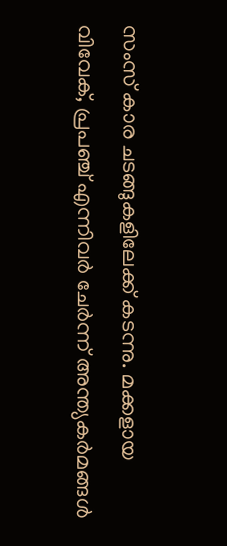സംസ് കാര ചടങ്ങുകളിലേക്ക് കടന്നു. മക്കളായ വിവേക്, പ്രപഞ്ച് എന്നിവർ ചേർന്ന് അന്ത്യകർമങ്ങൾ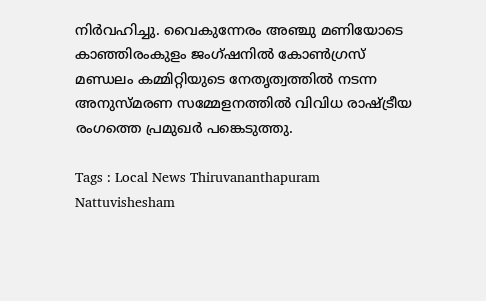നിർവഹിച്ചു. വൈകുന്നേരം അഞ്ചു മണിയോടെ കാഞ്ഞിരംകുളം ജംഗ്ഷനിൽ കോൺഗ്രസ് മണ്ഡലം കമ്മിറ്റിയുടെ നേതൃത്വത്തിൽ നടന്ന അനുസ്മരണ സമ്മേളനത്തിൽ വിവിധ രാഷ്ട്രീയ രംഗത്തെ പ്രമുഖർ പങ്കെടുത്തു.

Tags : Local News Thiruvananthapuram Nattuvishesham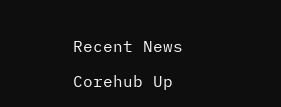Recent News

Corehub Up